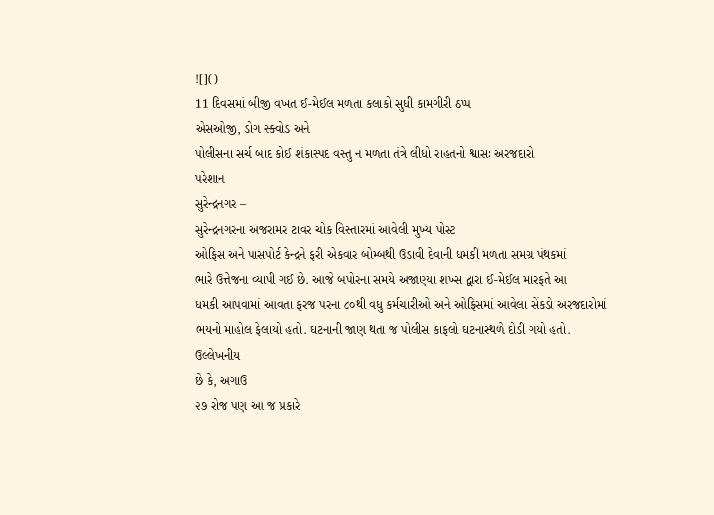![]()
11 દિવસમાં બીજી વખત ઈ-મેઈલ મળતા કલાકો સુધી કામગીરી ઠપ્પ
એસઓજી, ડોગ સ્ક્વોડ અને
પોલીસના સર્ચ બાદ કોઈ શંકાસ્પદ વસ્તુ ન મળતા તંત્રે લીધો રાહતનો શ્વાસઃ અરજદારો
પરેશાન
સુરેન્દ્રનગર –
સુરેન્દ્રનગરના અજરામર ટાવર ચોક વિસ્તારમાં આવેલી મુખ્ય પોસ્ટ
ઓફિસ અને પાસપોર્ટ કેન્દ્રને ફરી એકવાર બોમ્બથી ઉડાવી દેવાની ધમકી મળતા સમગ્ર પંથકમાં
ભારે ઉત્તેજના વ્યાપી ગઈ છે. આજે બપોરના સમયે અજાણ્યા શખ્સ દ્વારા ઈ-મેઈલ મારફતે આ
ધમકી આપવામાં આવતા ફરજ પરના ૮૦થી વધુ કર્મચારીઓ અને ઓફિસમાં આવેલા સેંકડો અરજદારોમાં
ભયનો માહોલ ફેલાયો હતો. ઘટનાની જાણ થતા જ પોલીસ કાફલો ઘટનાસ્થળે દોડી ગયો હતો.
ઉલ્લેખનીય
છે કે, અગાઉ
૨૭ રોજ પણ આ જ પ્રકારે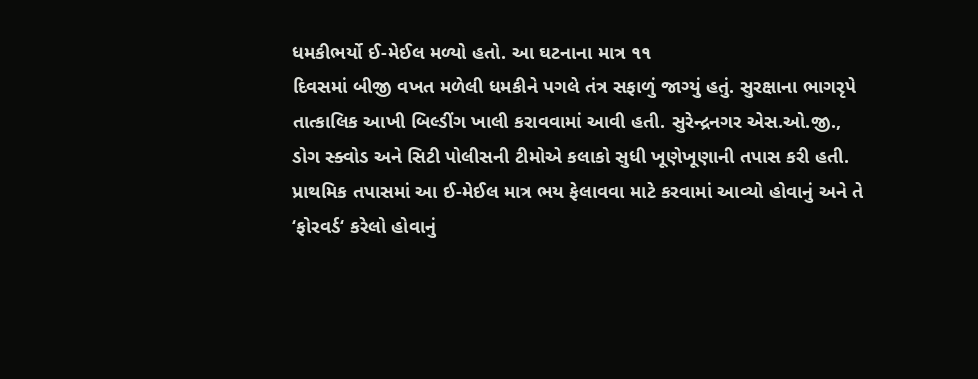ધમકીભર્યો ઈ-મેઈલ મળ્યો હતો. આ ઘટનાના માત્ર ૧૧
દિવસમાં બીજી વખત મળેલી ધમકીને પગલે તંત્ર સફાળું જાગ્યું હતું. સુરક્ષાના ભાગરૃપે
તાત્કાલિક આખી બિલ્ડીંગ ખાલી કરાવવામાં આવી હતી. સુરેન્દ્રનગર એસ.ઓ.જી., ડોગ સ્ક્વોડ અને સિટી પોલીસની ટીમોએ કલાકો સુધી ખૂણેખૂણાની તપાસ કરી હતી.
પ્રાથમિક તપાસમાં આ ઈ-મેઈલ માત્ર ભય ફેલાવવા માટે કરવામાં આવ્યો હોવાનું અને તે ‘ફોરવર્ડ‘ કરેલો હોવાનું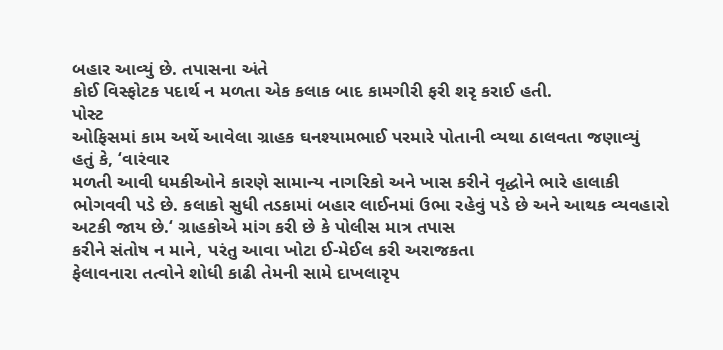બહાર આવ્યું છે. તપાસના અંતે
કોઈ વિસ્ફોટક પદાર્થ ન મળતા એક કલાક બાદ કામગીરી ફરી શરૃ કરાઈ હતી.
પોસ્ટ
ઓફિસમાં કામ અર્થે આવેલા ગ્રાહક ઘનશ્યામભાઈ પરમારે પોતાની વ્યથા ઠાલવતા જણાવ્યું
હતું કે, ‘વારંવાર
મળતી આવી ધમકીઓને કારણે સામાન્ય નાગરિકો અને ખાસ કરીને વૃદ્ધોને ભારે હાલાકી
ભોગવવી પડે છે. કલાકો સુધી તડકામાં બહાર લાઈનમાં ઉભા રહેવું પડે છે અને આથક વ્યવહારો
અટકી જાય છે.‘ ગ્રાહકોએ માંગ કરી છે કે પોલીસ માત્ર તપાસ
કરીને સંતોષ ન માને, પરંતુ આવા ખોટા ઈ-મેઈલ કરી અરાજકતા
ફેલાવનારા તત્વોને શોધી કાઢી તેમની સામે દાખલારૃપ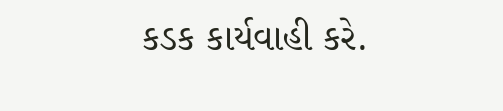કડક કાર્યવાહી કરે.